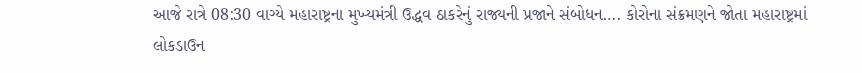આજે રાત્રે 08:30 વાગ્યે મહારાષ્ટ્રના મુખ્યમંત્રી ઉદ્ધવ ઠાકરેનું રાજ્યની પ્રજાને સંબોધન…. કોરોના સંક્રમણને જોતા મહારાષ્ટ્રમાં
લોકડાઉન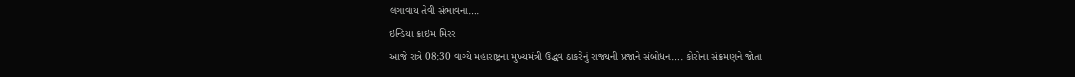લગાવાય તેવી સંભાવના….
ઇન્ડિયા ક્રાઇમ મિરર
આજે રાત્રે 08:30 વાગ્યે મહારાષ્ટ્રના મુખ્યમંત્રી ઉદ્ધવ ઠાકરેનું રાજ્યની પ્રજાને સંબોધન…. કોરોના સંક્રમણને જોતા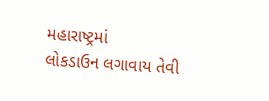મહારાષ્ટ્રમાં
લોકડાઉન લગાવાય તેવી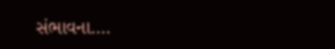સંભાવના….